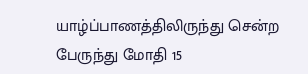யாழ்ப்பாணத்திலிருந்து சென்ற பேருந்து மோதி 15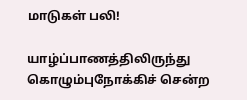மாடுகள் பலி!

யாழ்ப்பாணத்திலிருந்து கொழும்புநோக்கிச் சென்ற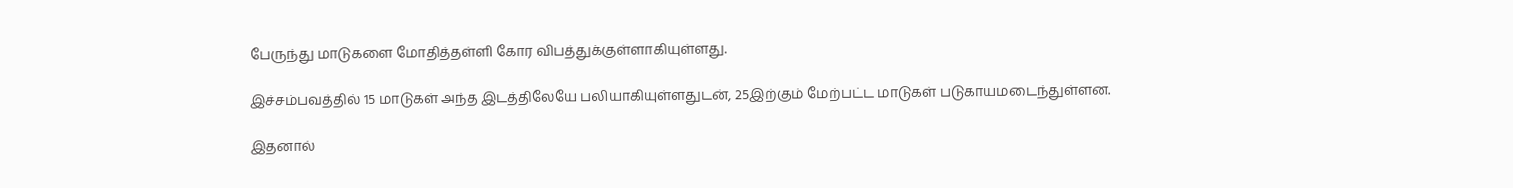பேருந்து மாடுகளை மோதித்தள்ளி கோர விபத்துக்குள்ளாகியுள்ளது.

இச்சம்பவத்தில் 15 மாடுகள் அந்த இடத்திலேயே பலியாகியுள்ளதுடன், 25இற்கும் மேற்பட்ட மாடுகள் படுகாயமடைந்துள்ளன.

இதனால்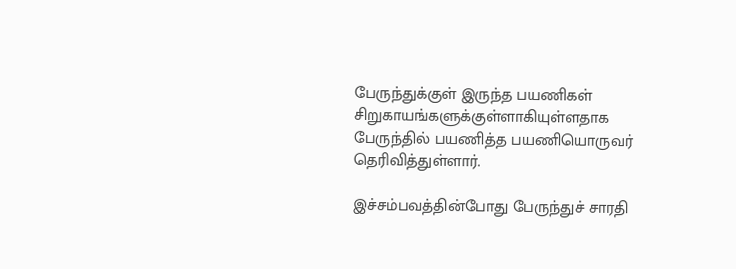பேருந்துக்குள் இருந்த பயணிகள் சிறுகாயங்களுக்குள்ளாகியுள்ளதாக பேருந்தில் பயணித்த பயணியொருவர் தெரிவித்துள்ளார்.

இச்சம்பவத்தின்போது பேருந்துச் சாரதி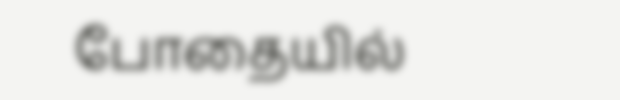போதையில்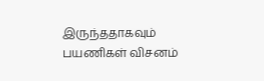இருந்ததாகவும் பயணிகள் விசனம்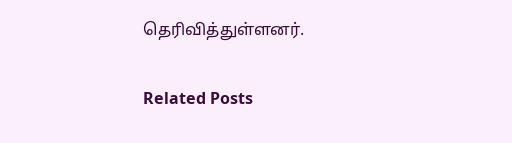தெரிவித்துள்ளனர்.

Related Posts